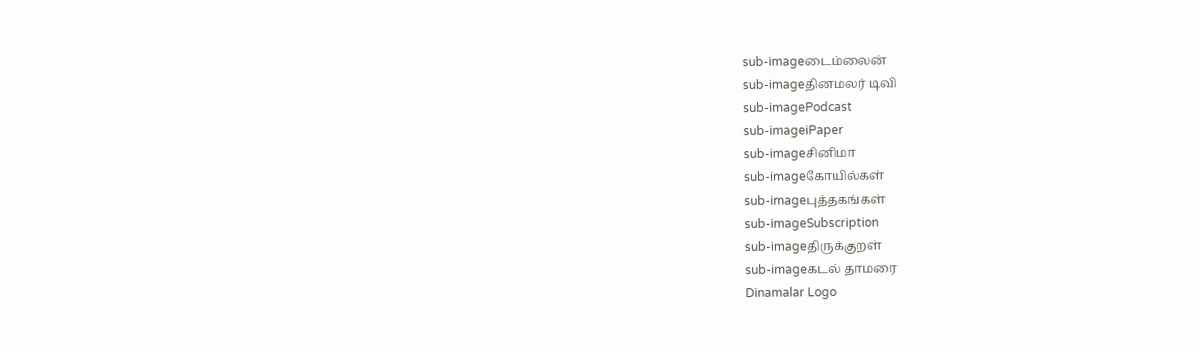sub-imageடைம்லைன்
sub-imageதினமலர் டிவி
sub-imagePodcast
sub-imageiPaper
sub-imageசினிமா
sub-imageகோயில்கள்
sub-imageபுத்தகங்கள்
sub-imageSubscription
sub-imageதிருக்குறள்
sub-imageகடல் தாமரை
Dinamalar Logo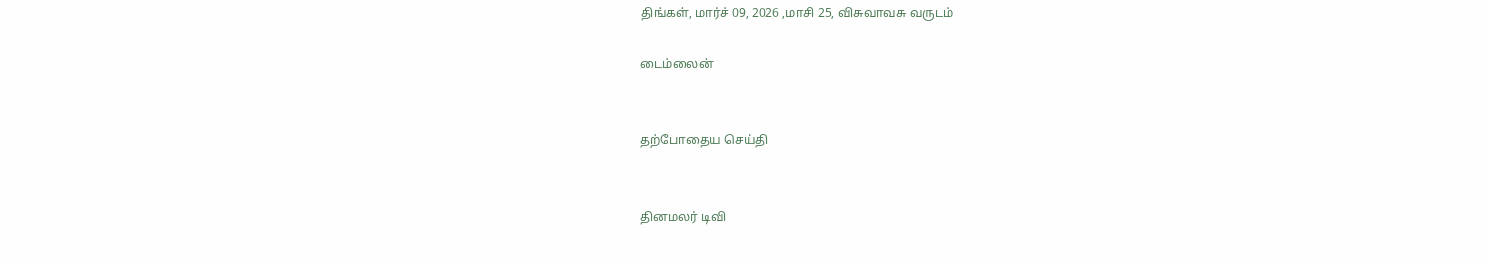திங்கள், மார்ச் 09, 2026 ,மாசி 25, விசுவாவசு வருடம்

டைம்லைன்


தற்போதைய செய்தி


தினமலர் டிவி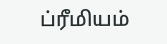ப்ரீமியம்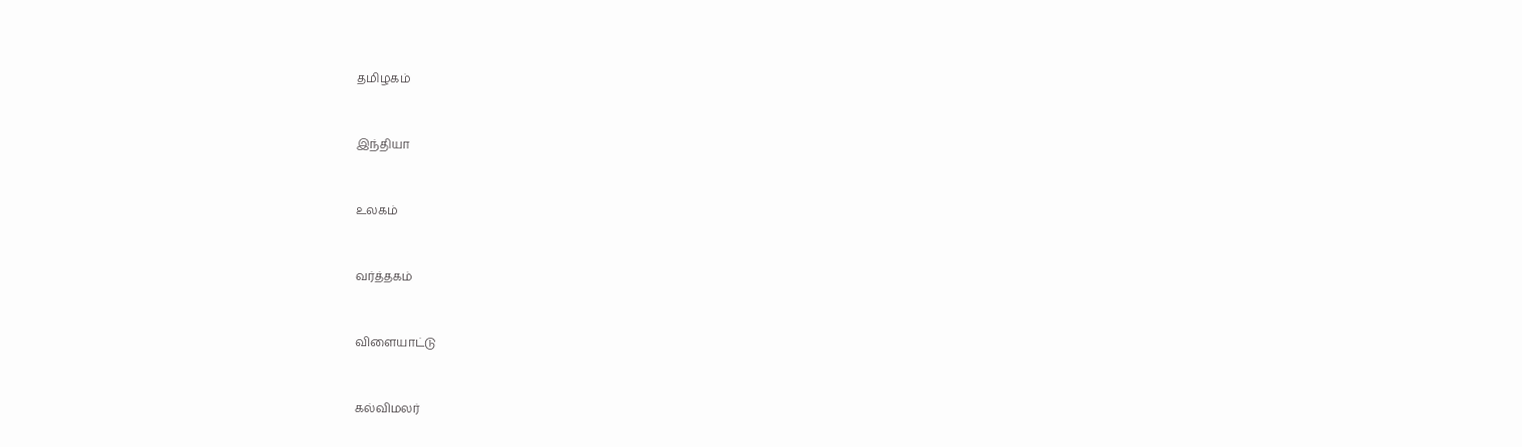தமிழகம்


இந்தியா


உலகம்


வர்த்தகம்


விளையாட்டு


கல்விமலர்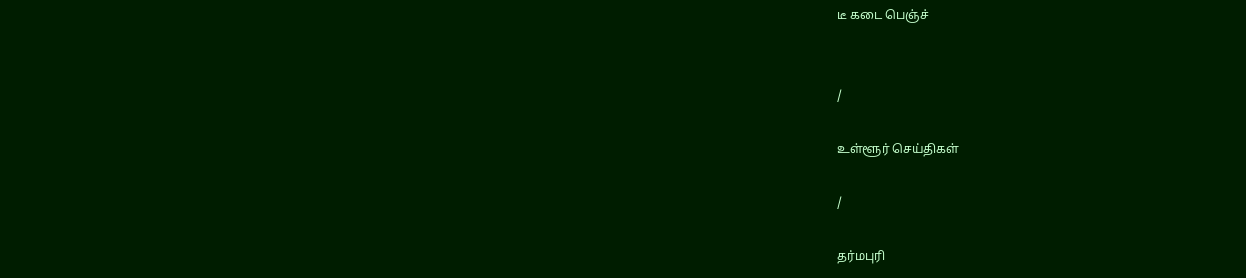டீ கடை பெஞ்ச்


/

உள்ளூர் செய்திகள்

/

தர்மபுரி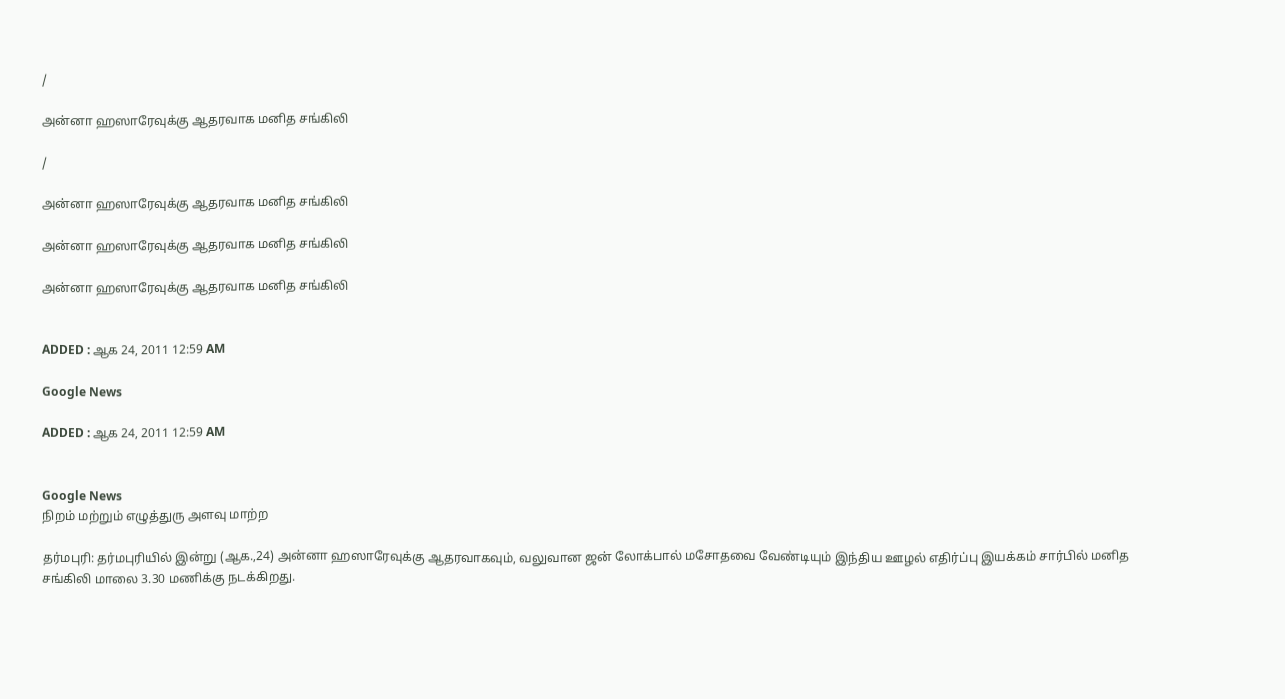/

அன்னா ஹஸாரேவுக்கு ஆதரவாக மனித சங்கிலி

/

அன்னா ஹஸாரேவுக்கு ஆதரவாக மனித சங்கிலி

அன்னா ஹஸாரேவுக்கு ஆதரவாக மனித சங்கிலி

அன்னா ஹஸாரேவுக்கு ஆதரவாக மனித சங்கிலி


ADDED : ஆக 24, 2011 12:59 AM

Google News

ADDED : ஆக 24, 2011 12:59 AM


Google News
நிறம் மற்றும் எழுத்துரு அளவு மாற்ற

தர்மபுரி: தர்மபுரியில் இன்று (ஆக.,24) அன்னா ஹஸாரேவுக்கு ஆதரவாகவும், வலுவான ஜன் லோக்பால் மசோதவை வேண்டியும் இந்திய ஊழல் எதிர்ப்பு இயக்கம் சார்பில் மனித சங்கிலி மாலை 3.30 மணிக்கு நடக்கிறது.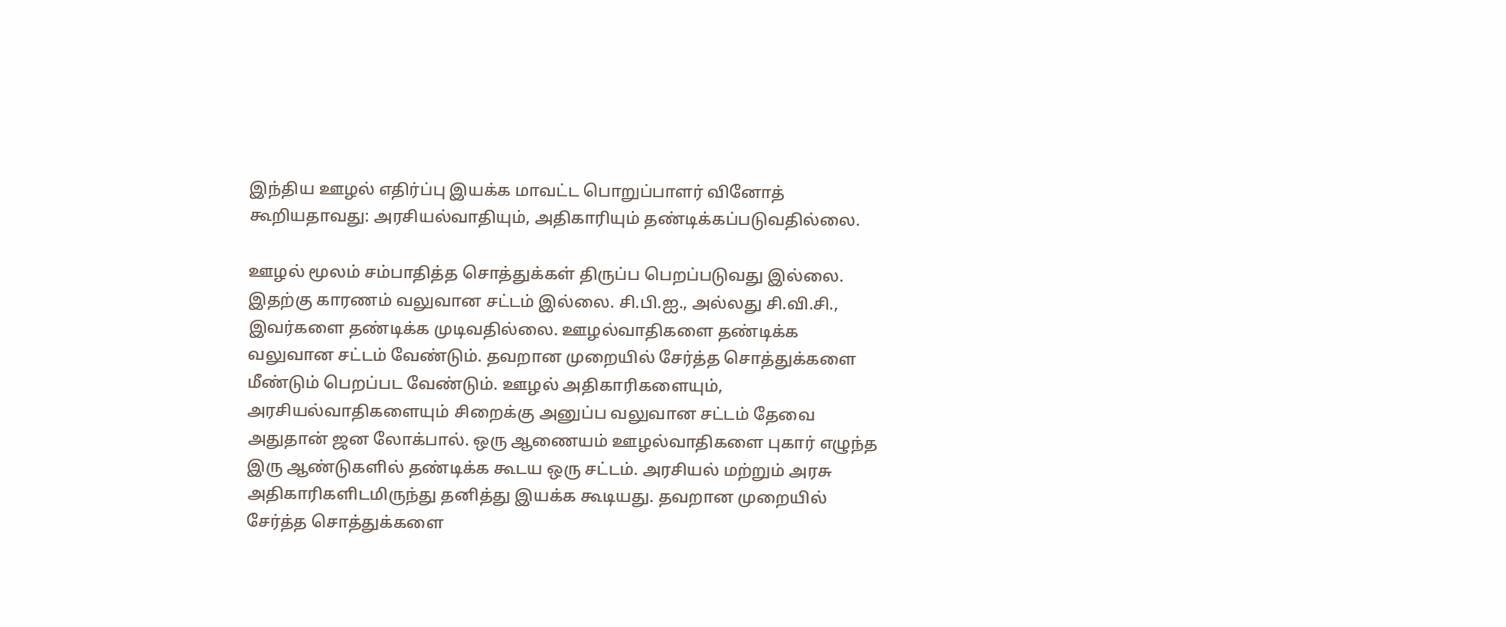இந்திய ஊழல் எதிர்ப்பு இயக்க மாவட்ட பொறுப்பாளர் வினோத் கூறியதாவது: அரசியல்வாதியும், அதிகாரியும் தண்டிக்கப்படுவதில்லை.

ஊழல் மூலம் சம்பாதித்த சொத்துக்கள் திருப்ப பெறப்படுவது இல்லை. இதற்கு காரணம் வலுவான சட்டம் இல்லை. சி.பி.ஐ., அல்லது சி.வி.சி., இவர்களை தண்டிக்க முடிவதில்லை. ஊழல்வாதிகளை தண்டிக்க வலுவான சட்டம் வேண்டும். தவறான முறையில் சேர்த்த சொத்துக்களை மீண்டும் பெறப்பட வேண்டும். ஊழல் அதிகாரிகளையும், அரசியல்வாதிகளையும் சிறைக்கு அனுப்ப வலுவான சட்டம் தேவை அதுதான் ஜன லோக்பால். ஒரு ஆணையம் ஊழல்வாதிகளை புகார் எழுந்த இரு ஆண்டுகளில் தண்டிக்க கூடய ஒரு சட்டம். அரசியல் மற்றும் அரசு அதிகாரிகளிடமிருந்து தனித்து இயக்க கூடியது. தவறான முறையில் சேர்த்த சொத்துக்களை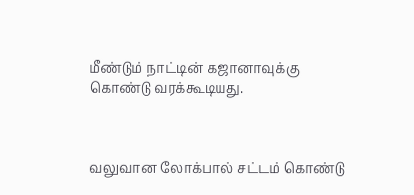மீண்டும் நாட்டின் கஜானாவுக்கு கொண்டு வரக்கூடியது.



வலுவான லோக்பால் சட்டம் கொண்டு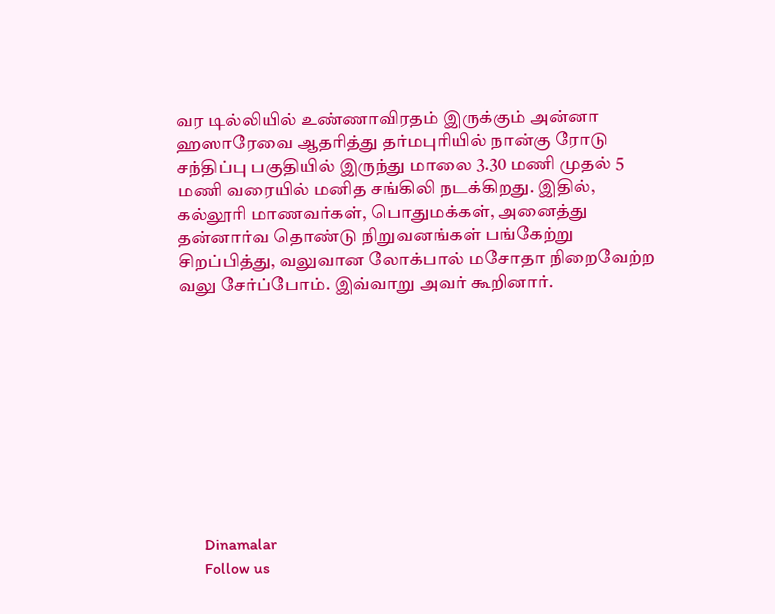வர டில்லியில் உண்ணாவிரதம் இருக்கும் அன்னா ஹஸாரேவை ஆதரித்து தர்மபுரியில் நான்கு ரோடு சந்திப்பு பகுதியில் இருந்து மாலை 3.30 மணி முதல் 5 மணி வரையில் மனித சங்கிலி நடக்கிறது. இதில், கல்லூரி மாணவர்கள், பொதுமக்கள், அனைத்து தன்னார்வ தொண்டு நிறுவனங்கள் பங்கேற்று சிறப்பித்து, வலுவான லோக்பால் மசோதா நிறைவேற்ற வலு சேர்ப்போம். இவ்வாறு அவர் கூறினார்.










      Dinamalar
      Follow us